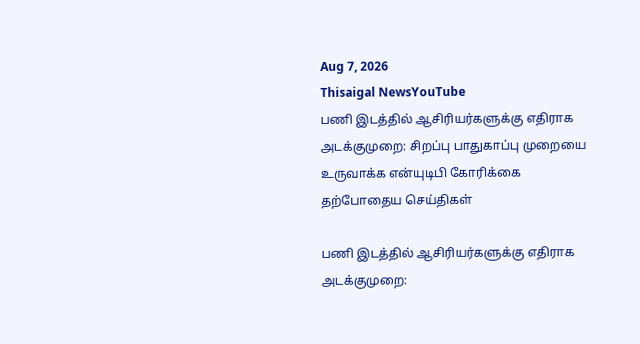Aug 7, 2026
Thisaigal NewsYouTube
பணி இடத்தில் ஆசிரியர்களுக்கு எதிராக அடக்குமுறை: சிறப்பு பாதுகாப்பு முறையை உருவாக்க என்யுடிபி கோரிக்கை
தற்போதைய செய்திகள்

பணி இடத்தில் ஆசிரியர்களுக்கு எதிராக அடக்குமுறை: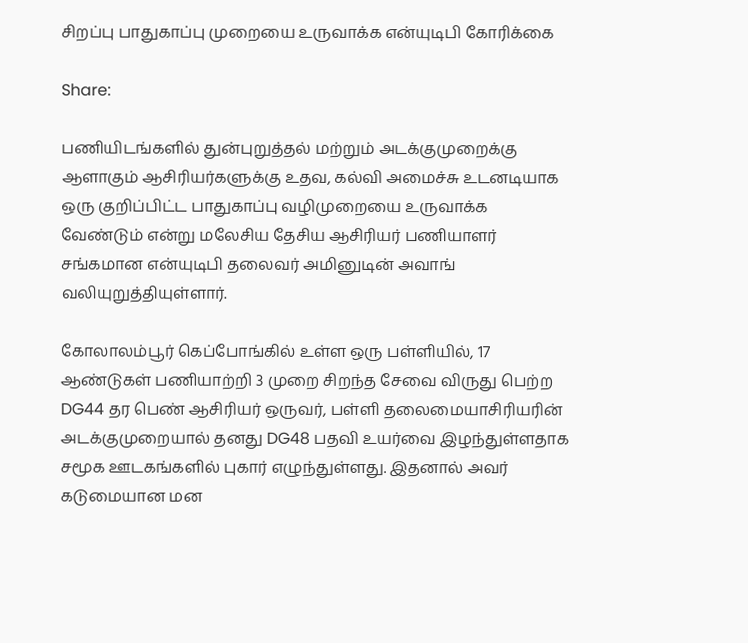சிறப்பு பாதுகாப்பு முறையை உருவாக்க என்யுடிபி கோரிக்கை

Share:

பணியிடங்களில் துன்புறுத்தல் மற்றும் அடக்குமுறைக்கு ஆளாகும் ஆசிரியர்களுக்கு உதவ, கல்வி அமைச்சு உடனடியாக ஒரு குறிப்பிட்ட பாதுகாப்பு வழிமுறையை உருவாக்க வேண்டும் என்று மலேசிய தேசிய ஆசிரியர் பணியாளர் சங்கமான என்யுடிபி தலைவர் அமினுடின் அவாங் வலியுறுத்தியுள்ளார்.

கோலாலம்பூர் கெப்போங்கில் உள்ள ஒரு பள்ளியில், 17 ஆண்டுகள் பணியாற்றி 3 முறை சிறந்த சேவை விருது பெற்ற DG44 தர பெண் ஆசிரியர் ஒருவர், பள்ளி தலைமையாசிரியரின் அடக்குமுறையால் தனது DG48 பதவி உயர்வை இழந்துள்ளதாக சமூக ஊடகங்களில் புகார் எழுந்துள்ளது. இதனால் அவர் கடுமையான மன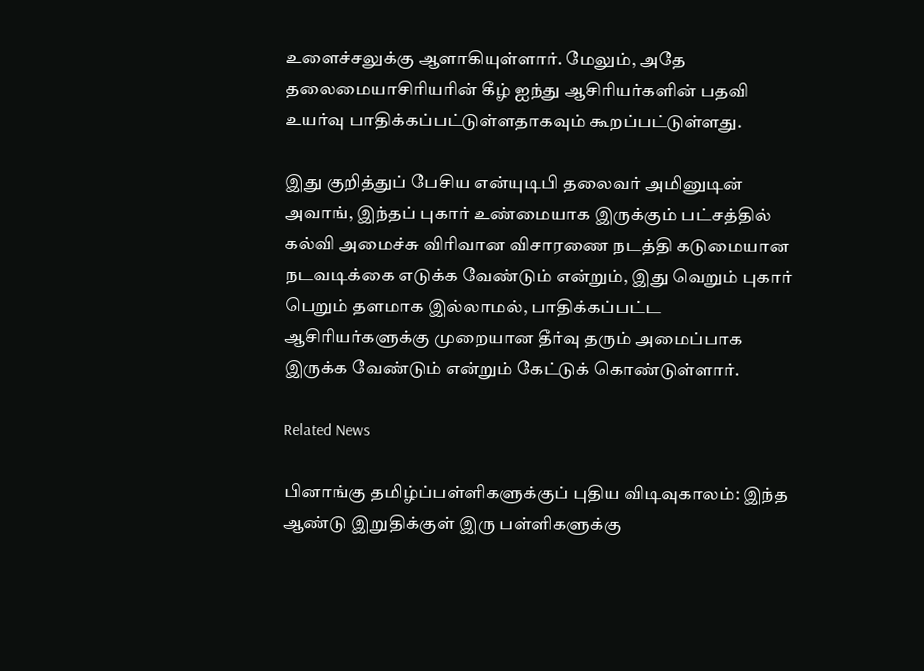உளைச்சலுக்கு ஆளாகியுள்ளார். மேலும், அதே தலைமையாசிரியரின் கீழ் ஐந்து ஆசிரியர்களின் பதவி உயர்வு பாதிக்கப்பட்டுள்ளதாகவும் கூறப்பட்டுள்ளது.

இது குறித்துப் பேசிய என்யுடிபி தலைவர் அமினுடின் அவாங், இந்தப் புகார் உண்மையாக இருக்கும் பட்சத்தில் கல்வி அமைச்சு விரிவான விசாரணை நடத்தி கடுமையான நடவடிக்கை எடுக்க வேண்டும் என்றும், இது வெறும் புகார் பெறும் தளமாக இல்லாமல், பாதிக்கப்பட்ட ஆசிரியர்களுக்கு முறையான தீர்வு தரும் அமைப்பாக இருக்க வேண்டும் என்றும் கேட்டுக் கொண்டுள்ளார்.

Related News

பினாங்கு தமிழ்ப்பள்ளிகளுக்குப் புதிய விடிவுகாலம்: இந்த ஆண்டு இறுதிக்குள் இரு பள்ளிகளுக்கு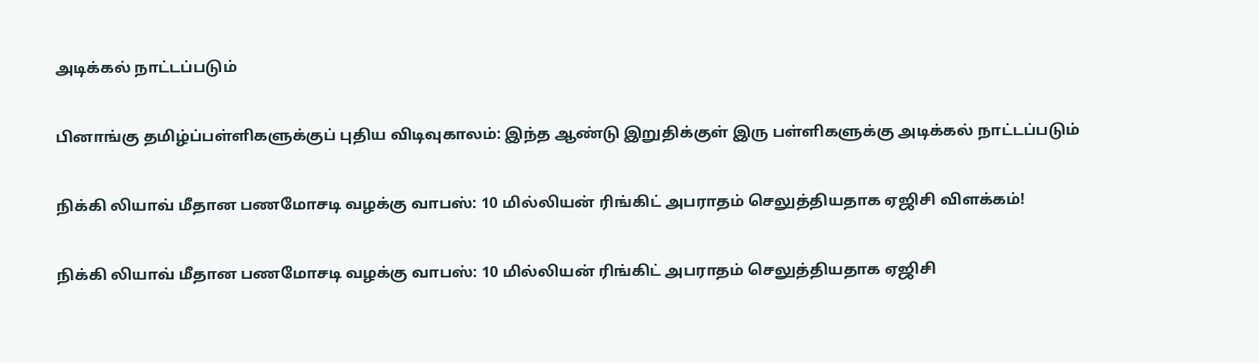அடிக்கல் நாட்டப்படும்

பினாங்கு தமிழ்ப்பள்ளிகளுக்குப் புதிய விடிவுகாலம்: இந்த ஆண்டு இறுதிக்குள் இரு பள்ளிகளுக்கு அடிக்கல் நாட்டப்படும்

நிக்கி லியாவ் மீதான பணமோசடி வழக்கு வாபஸ்: 10 மில்லியன் ரிங்கிட் அபராதம் செலுத்தியதாக ஏஜிசி விளக்கம்!

நிக்கி லியாவ் மீதான பணமோசடி வழக்கு வாபஸ்: 10 மில்லியன் ரிங்கிட் அபராதம் செலுத்தியதாக ஏஜிசி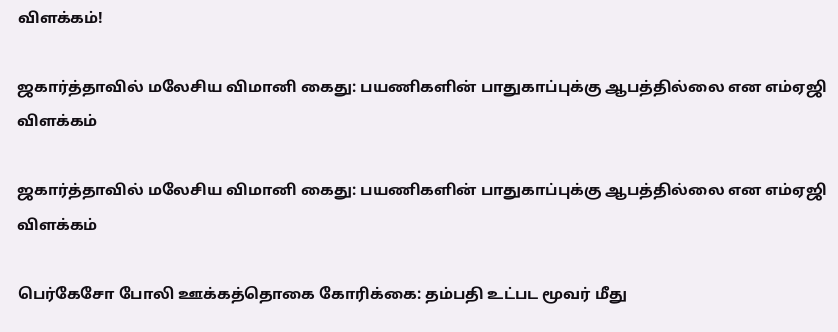விளக்கம்!

ஜகார்த்தாவில் மலேசிய விமானி கைது: பயணிகளின் பாதுகாப்புக்கு ஆபத்தில்லை என எம்ஏஜி விளக்கம்

ஜகார்த்தாவில் மலேசிய விமானி கைது: பயணிகளின் பாதுகாப்புக்கு ஆபத்தில்லை என எம்ஏஜி விளக்கம்

பெர்கேசோ போலி ஊக்கத்தொகை கோரிக்கை: தம்பதி உட்பட மூவர் மீது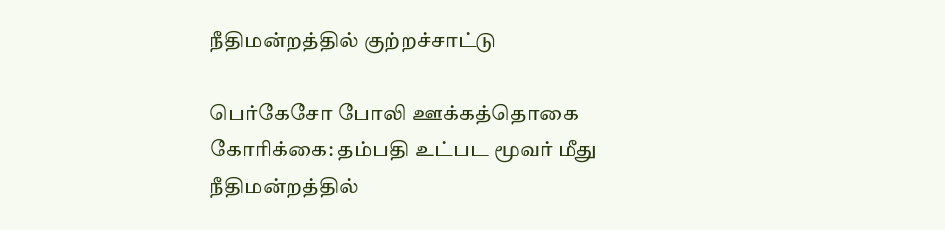நீதிமன்றத்தில் குற்றச்சாட்டு

பெர்கேசோ போலி ஊக்கத்தொகை கோரிக்கை: தம்பதி உட்பட மூவர் மீது நீதிமன்றத்தில்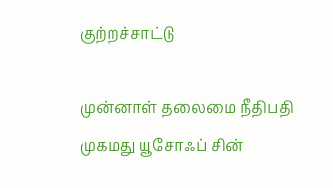குற்றச்சாட்டு

முன்னாள் தலைமை நீதிபதி முகமது யூசோஃப் சின்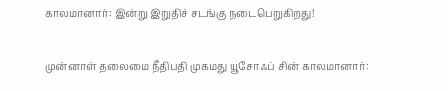காலமானார்: இன்று இறுதிச் சடங்கு நடைபெறுகிறது!

முன்னாள் தலைமை நீதிபதி முகமது யூசோஃப் சின் காலமானார்: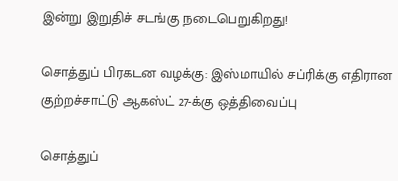இன்று இறுதிச் சடங்கு நடைபெறுகிறது!

சொத்துப் பிரகடன வழக்கு: இஸ்மாயில் சப்ரிக்கு எதிரான குற்றச்சாட்டு ஆகஸ்ட் 27-க்கு ஒத்திவைப்பு

சொத்துப்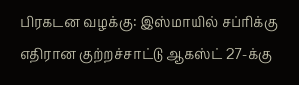பிரகடன வழக்கு: இஸ்மாயில் சப்ரிக்கு எதிரான குற்றச்சாட்டு ஆகஸ்ட் 27-க்கு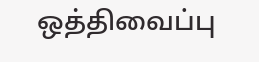ஒத்திவைப்பு